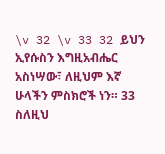\v 32 \v 33 32 ይህን ኢየሱስን እግዚአብሔር አስነሣው፣ ለዚህም እኛ ሁላችን ምስክሮች ነን። 33 ስለዚህ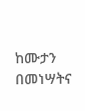ከሙታን በመነሣትና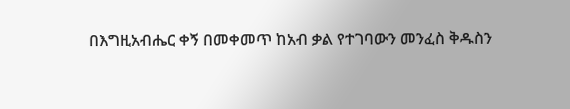በእግዚአብሔር ቀኝ በመቀመጥ ከአብ ቃል የተገባውን መንፈስ ቅዱስን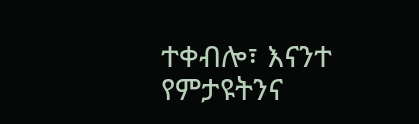ተቀብሎ፣ እናንተ የምታዩትንና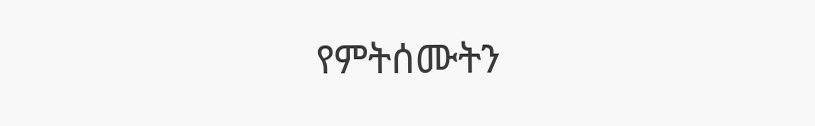የምትሰሙትን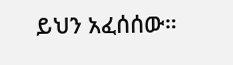ይህን አፈሰሰው።